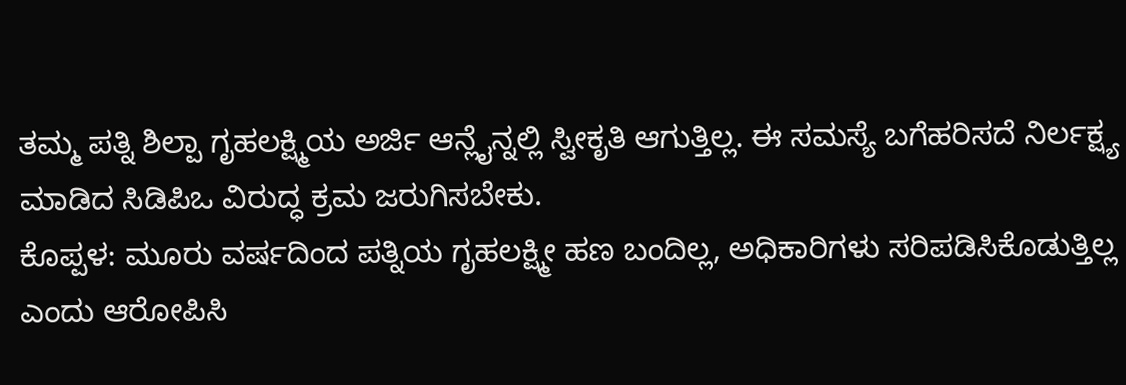ತಮ್ಮ ಪತ್ನಿ ಶಿಲ್ಪಾ ಗೃಹಲಕ್ಷ್ಮಿಯ ಅರ್ಜಿ ಆನ್ಲೈನ್ನಲ್ಲಿ ಸ್ವೀಕೃತಿ ಆಗುತ್ತಿಲ್ಲ. ಈ ಸಮಸ್ಯೆ ಬಗೆಹರಿಸದೆ ನಿರ್ಲಕ್ಷ್ಯ ಮಾಡಿದ ಸಿಡಿಪಿಒ ವಿರುದ್ಧ ಕ್ರಮ ಜರುಗಿಸಬೇಕು.
ಕೊಪ್ಪಳ: ಮೂರು ವರ್ಷದಿಂದ ಪತ್ನಿಯ ಗೃಹಲಕ್ಷ್ಮೀ ಹಣ ಬಂದಿಲ್ಲ, ಅಧಿಕಾರಿಗಳು ಸರಿಪಡಿಸಿಕೊಡುತ್ತಿಲ್ಲ ಎಂದು ಆರೋಪಿಸಿ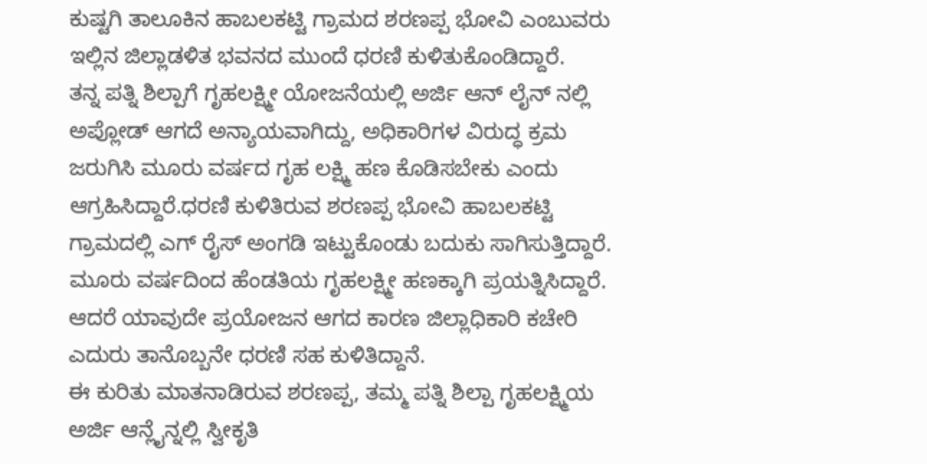ಕುಷ್ಟಗಿ ತಾಲೂಕಿನ ಹಾಬಲಕಟ್ಟಿ ಗ್ರಾಮದ ಶರಣಪ್ಪ ಭೋವಿ ಎಂಬುವರು ಇಲ್ಲಿನ ಜಿಲ್ಲಾಡಳಿತ ಭವನದ ಮುಂದೆ ಧರಣಿ ಕುಳಿತುಕೊಂಡಿದ್ದಾರೆ.
ತನ್ನ ಪತ್ನಿ ಶಿಲ್ಪಾಗೆ ಗೃಹಲಕ್ಷ್ಮೀ ಯೋಜನೆಯಲ್ಲಿ ಅರ್ಜಿ ಆನ್ ಲೈನ್ ನಲ್ಲಿ ಅಪ್ಲೋಡ್ ಆಗದೆ ಅನ್ಯಾಯವಾಗಿದ್ದು, ಅಧಿಕಾರಿಗಳ ವಿರುದ್ಧ ಕ್ರಮ ಜರುಗಿಸಿ ಮೂರು ವರ್ಷದ ಗೃಹ ಲಕ್ಷ್ಮಿ ಹಣ ಕೊಡಿಸಬೇಕು ಎಂದು ಆಗ್ರಹಿಸಿದ್ದಾರೆ.ಧರಣಿ ಕುಳಿತಿರುವ ಶರಣಪ್ಪ ಭೋವಿ ಹಾಬಲಕಟ್ಟಿ ಗ್ರಾಮದಲ್ಲಿ ಎಗ್ ರೈಸ್ ಅಂಗಡಿ ಇಟ್ಟುಕೊಂಡು ಬದುಕು ಸಾಗಿಸುತ್ತಿದ್ದಾರೆ. ಮೂರು ವರ್ಷದಿಂದ ಹೆಂಡತಿಯ ಗೃಹಲಕ್ಷ್ಮೀ ಹಣಕ್ಕಾಗಿ ಪ್ರಯತ್ನಿಸಿದ್ದಾರೆ. ಆದರೆ ಯಾವುದೇ ಪ್ರಯೋಜನ ಆಗದ ಕಾರಣ ಜಿಲ್ಲಾಧಿಕಾರಿ ಕಚೇರಿ ಎದುರು ತಾನೊಬ್ಬನೇ ಧರಣಿ ಸಹ ಕುಳಿತಿದ್ದಾನೆ.
ಈ ಕುರಿತು ಮಾತನಾಡಿರುವ ಶರಣಪ್ಪ, ತಮ್ಮ ಪತ್ನಿ ಶಿಲ್ಪಾ ಗೃಹಲಕ್ಷ್ಮಿಯ ಅರ್ಜಿ ಆನ್ಲೈನ್ನಲ್ಲಿ ಸ್ವೀಕೃತಿ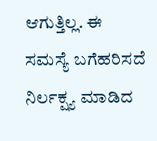ಆಗುತ್ತಿಲ್ಲ. ಈ ಸಮಸ್ಯೆ ಬಗೆಹರಿಸದೆ ನಿರ್ಲಕ್ಷ್ಯ ಮಾಡಿದ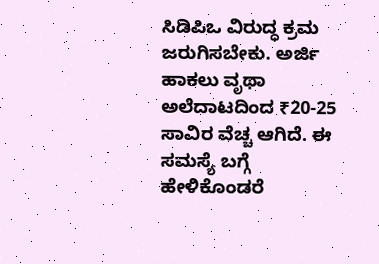ಸಿಡಿಪಿಒ ವಿರುದ್ಧ ಕ್ರಮ ಜರುಗಿಸಬೇಕು. ಅರ್ಜಿ ಹಾಕಲು ವೃಥಾ ಅಲೆದಾಟದಿಂದ ₹20-25 ಸಾವಿರ ವೆಚ್ಚ ಆಗಿದೆ. ಈ ಸಮಸ್ಯೆ ಬಗ್ಗೆ ಹೇಳಿಕೊಂಡರೆ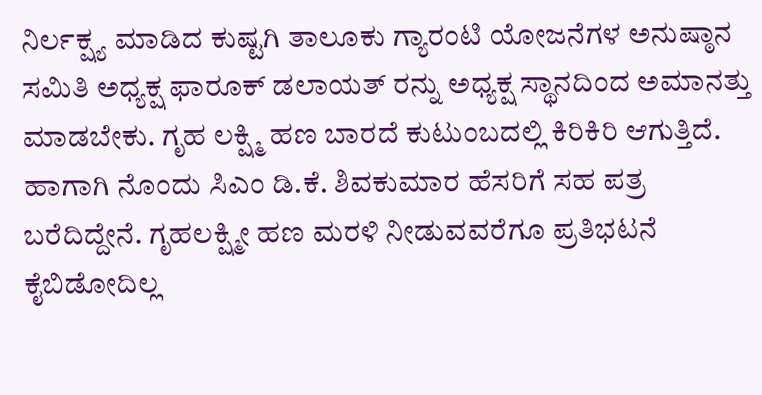ನಿರ್ಲಕ್ಷ್ಯ ಮಾಡಿದ ಕುಷ್ಟಗಿ ತಾಲೂಕು ಗ್ಯಾರಂಟಿ ಯೋಜನೆಗಳ ಅನುಷ್ಠಾನ ಸಮಿತಿ ಅಧ್ಯಕ್ಷ ಫಾರೂಕ್ ಡಲಾಯತ್ ರನ್ನು ಅಧ್ಯಕ್ಷ ಸ್ಥಾನದಿಂದ ಅಮಾನತ್ತು ಮಾಡಬೇಕು. ಗೃಹ ಲಕ್ಷ್ಮಿ ಹಣ ಬಾರದೆ ಕುಟುಂಬದಲ್ಲಿ ಕಿರಿಕಿರಿ ಆಗುತ್ತಿದೆ. ಹಾಗಾಗಿ ನೊಂದು ಸಿಎಂ ಡಿ.ಕೆ. ಶಿವಕುಮಾರ ಹೆಸರಿಗೆ ಸಹ ಪತ್ರ ಬರೆದಿದ್ದೇನೆ. ಗೃಹಲಕ್ಷ್ಮೀ ಹಣ ಮರಳಿ ನೀಡುವವರೆಗೂ ಪ್ರತಿಭಟನೆ ಕೈಬಿಡೋದಿಲ್ಲ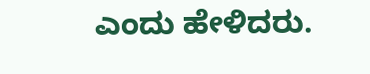ಎಂದು ಹೇಳಿದರು.